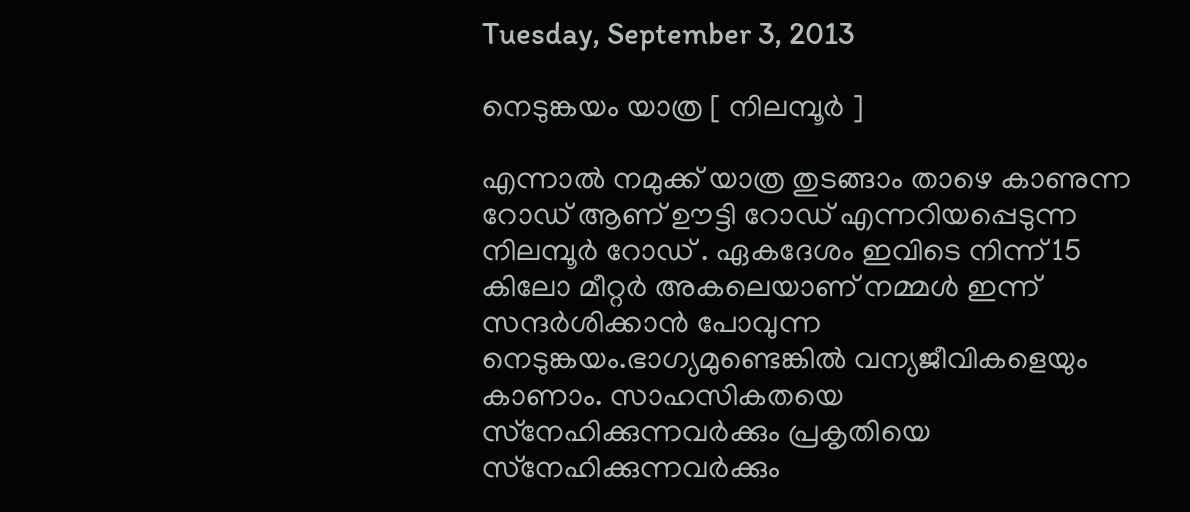Tuesday, September 3, 2013

നെടുങ്കയം യാത്ര [ നിലമ്പൂര്‍ ]

എന്നാല്‍ നമുക്ക് യാത്ര തുടങ്ങാം താഴെ കാണുന്ന റോഡ്‌ ആണ് ഊട്ടി റോഡ്‌ എന്നറിയപ്പെടുന്ന നിലമ്പൂര്‍ റോഡ്‌ . ഏകദേശം ഇവിടെ നിന്ന് 15 കിലോ മീറ്റര്‍ അകലെയാണ് നമ്മള്‍ ഇന്ന് സന്ദര്‍ശിക്കാന്‍ പോവുന്ന നെടുങ്കയം.ഭാഗ്യമുണ്ടെങ്കില്‍ വന്യജീവികളെയും കാണാം. സാഹസികതയെ സ്‌നേഹിക്കുന്നവര്‍ക്കും പ്രകൃതിയെ സ്‌നേഹിക്കുന്നവര്‍ക്കും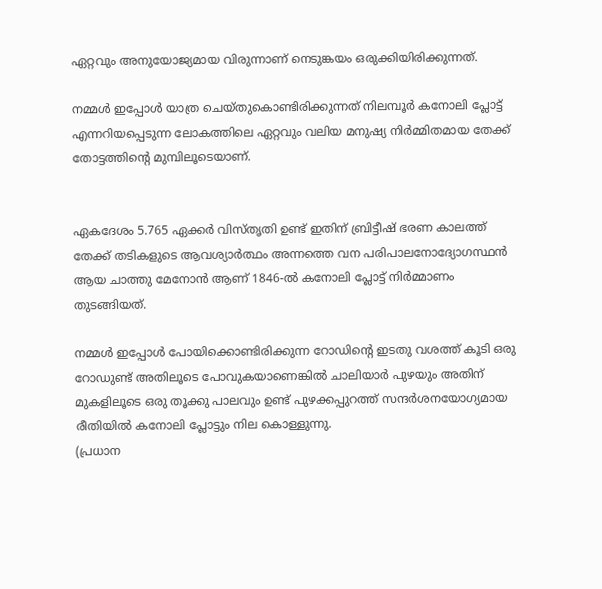ഏറ്റവും അനുയോജ്യമായ വിരുന്നാണ് നെടുങ്കയം ഒരുക്കിയിരിക്കുന്നത്.

നമ്മള്‍ ഇപ്പോള്‍ യാത്ര ചെയ്തുകൊണ്ടിരിക്കുന്നത് നിലമ്പൂര്‍ കനോലി പ്ലോട്ട് എന്നറിയപ്പെടുന്ന ലോകത്തിലെ ഏറ്റവും വലിയ മനുഷ്യ നിര്‍മ്മിതമായ തേക്ക് തോട്ടത്തിന്‍റെ മുമ്പിലൂടെയാണ്.


ഏകദേശം 5.765 ഏക്കര്‍ വിസ്തൃതി ഉണ്ട് ഇതിന് ബ്രിട്ടീഷ് ഭരണ കാലത്ത് തേക്ക് തടികളുടെ ആവശ്യാര്‍ത്ഥം അന്നത്തെ വന പരിപാലനോദ്യോഗസ്ഥന്‍ ആയ ചാത്തു മേനോന്‍ ആണ് 1846-ല്‍ കനോലി പ്ലോട്ട് നിര്‍മ്മാണം തുടങ്ങിയത്.

നമ്മള്‍ ഇപ്പോള്‍ പോയിക്കൊണ്ടിരിക്കുന്ന റോഡിന്‍റെ ഇടതു വശത്ത്‌ കൂടി ഒരു റോഡുണ്ട് അതിലൂടെ പോവുകയാണെങ്കില്‍ ചാലിയാര്‍ പുഴയും അതിന് മുകളിലൂടെ ഒരു തൂക്കു പാലവും ഉണ്ട് പുഴക്കപ്പുറത്ത് സന്ദര്‍ശനയോഗ്യമായ രീതിയില്‍ കനോലി പ്ലോട്ടും നില കൊള്ളുന്നു.
(പ്രധാന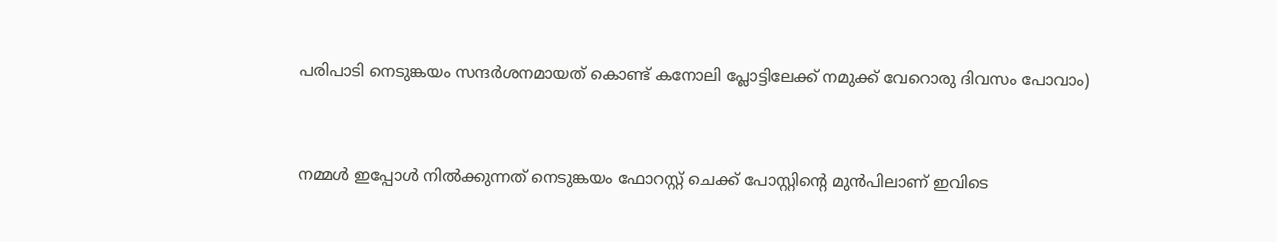പരിപാടി നെടുങ്കയം സന്ദര്‍ശനമായത് കൊണ്ട് കനോലി പ്ലോട്ടിലേക്ക് നമുക്ക് വേറൊരു ദിവസം പോവാം)


നമ്മള്‍ ഇപ്പോള്‍ നില്‍ക്കുന്നത് നെടുങ്കയം ഫോറസ്റ്റ് ചെക്ക്‌ പോസ്റ്റിന്‍റെ മുന്‍പിലാണ് ഇവിടെ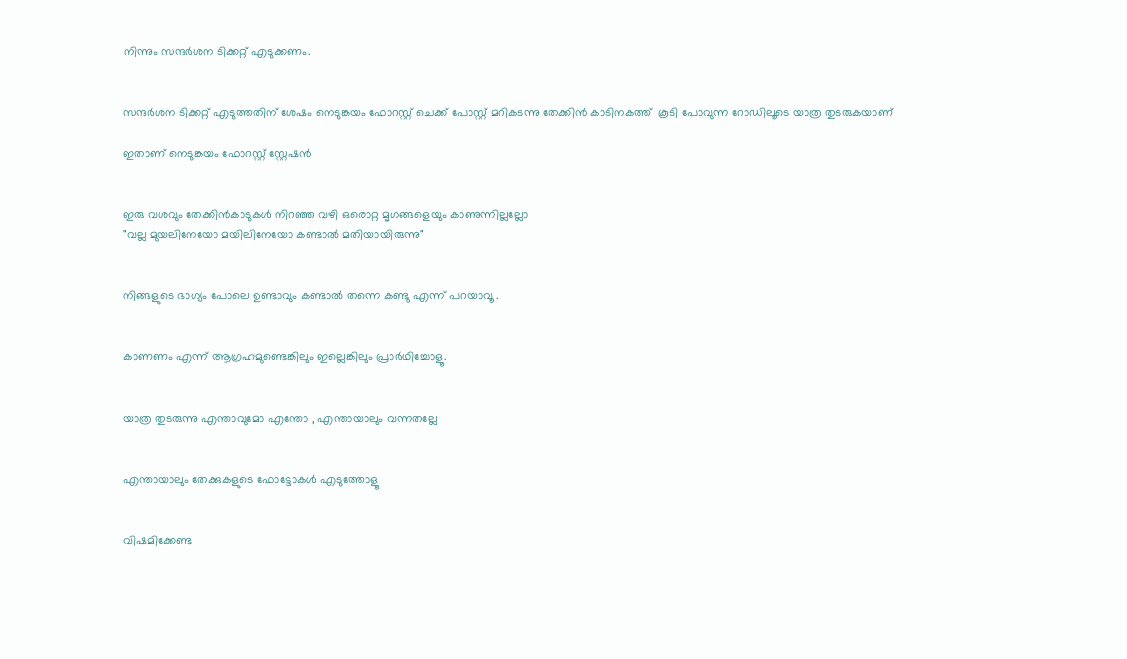നിന്നും സന്ദര്‍ശന ടിക്കറ്റ്‌ എടുക്കണം.


സന്ദര്‍ശന ടിക്കറ്റ്‌ എടുത്തതിന് ശേഷം നെടുങ്കയം ഫോറസ്റ്റ് ചെക്ക്‌ പോസ്റ്റ്‌ മറികടന്നു തേക്കിന്‍ കാടിനകത്ത്  കൂടി പോവുന്ന റോഡിലൂടെ യാത്ര തുടരുകയാണ്

ഇതാണ് നെടുങ്കയം ഫോറസ്റ്റ് സ്റ്റേഷന്‍


ഇരു വശവും തേക്കിന്‍കാടുകള്‍ നിറഞ്ഞ വഴി ഒരൊറ്റ മൃഗങ്ങളെയും കാണുന്നില്ലല്ലോ
"വല്ല മുയലിനേയോ മയിലിനേയോ കണ്ടാല്‍ മതിയായിരുന്നു"


നിങ്ങളുടെ ഭാഗ്യം പോലെ ഉണ്ടാവും കണ്ടാല്‍ തന്നെ കണ്ടു എന്ന് പറയാവൂ .


കാണണം എന്ന് ആഗ്രഹമുണ്ടെങ്കിലും ഇല്ലെങ്കിലും പ്രാര്‍ഥിച്ചോളൂ.


യാത്ര തുടരുന്നു എന്താവുമോ എന്തോ , എന്തായാലും വന്നതല്ലേ


എന്തായാലും തേക്കുകളുടെ ഫോട്ടോകള്‍ എടുത്തോളൂ


വിഷമിക്കേണ്ട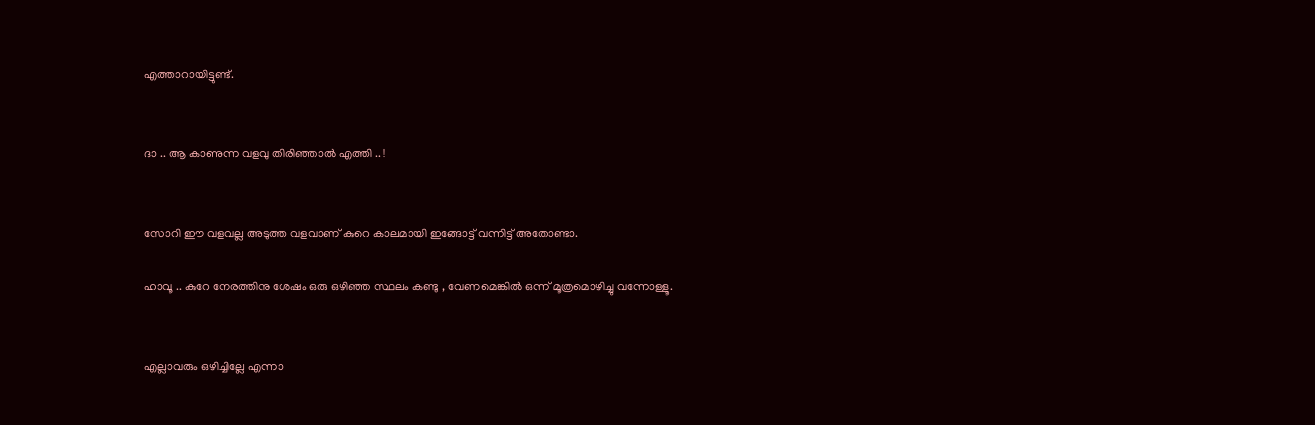എത്താറായിട്ടുണ്ട്.


ദാ .. ആ കാണുന്ന വളവു തിരിഞ്ഞാല്‍ എത്തി .. !


സോറി ഈ വളവല്ല അടുത്ത വളവാണ് കുറെ കാലമായി ഇങ്ങോട്ട് വന്നിട്ട് അതോണ്ടാ.

ഹാവൂ .. കുറേ നേരത്തിനു ശേഷം ഒരു ഒഴിഞ്ഞ സ്ഥലം കണ്ടു , വേണമെങ്കില്‍ ഒന്ന് മൂത്രമൊഴിച്ചു വന്നോള്ളൂ.


എല്ലാവരും ഒഴിച്ചില്ലേ എന്നാ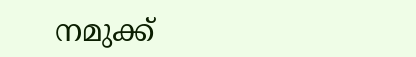നമുക്ക്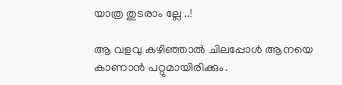യാത്ര തുടരാം ല്ലേ ..!

ആ വളവു കഴിഞ്ഞാല്‍ ചിലപ്പോള്‍ ആനയെ കാണാന്‍ പറ്റുമായിരിക്കും.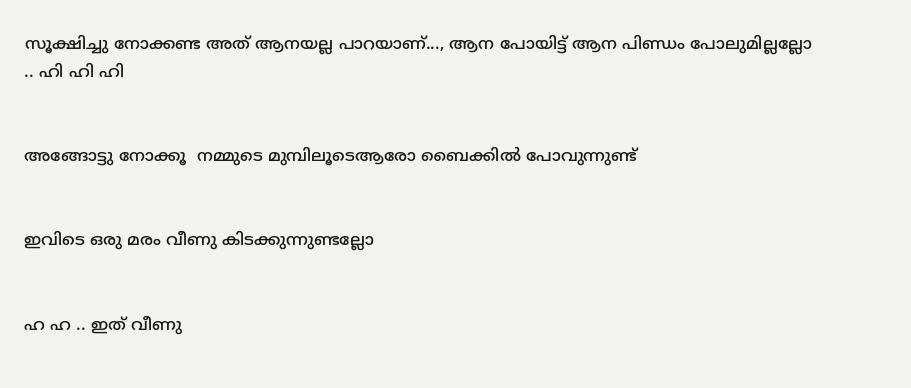സൂക്ഷിച്ചു നോക്കണ്ട അത് ആനയല്ല പാറയാണ്‌..., ആന പോയിട്ട് ആന പിണ്ഡം പോലുമില്ലല്ലോ .. ഹി ഹി ഹി


അങ്ങോട്ടു നോക്കൂ  നമ്മുടെ മുമ്പിലൂടെആരോ ബൈക്കില്‍ പോവുന്നുണ്ട്


ഇവിടെ ഒരു മരം വീണു കിടക്കുന്നുണ്ടല്ലോ


ഹ ഹ .. ഇത് വീണു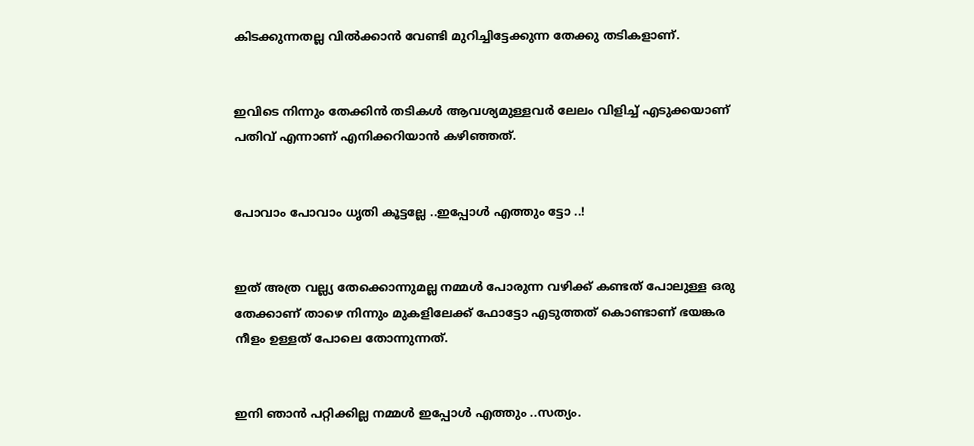കിടക്കുന്നതല്ല വില്‍ക്കാന്‍ വേണ്ടി മുറിച്ചിട്ടേക്കുന്ന തേക്കു തടികളാണ്.


ഇവിടെ നിന്നും തേക്കിന്‍ തടികള്‍ ആവശ്യമുള്ളവര്‍ ലേലം വിളിച്ച്‌ എടുക്കയാണ് പതിവ് എന്നാണ് എനിക്കറിയാന്‍ കഴിഞ്ഞത്.


പോവാം പോവാം ധൃതി കൂട്ടല്ലേ ..ഇപ്പോള്‍ എത്തും ട്ടോ ..!


ഇത് അത്ര വല്ല്യ തേക്കൊന്നുമല്ല നമ്മള്‍ പോരുന്ന വഴിക്ക് കണ്ടത് പോലുള്ള ഒരു തേക്കാണ് താഴെ നിന്നും മുകളിലേക്ക് ഫോട്ടോ എടുത്തത് കൊണ്ടാണ് ഭയങ്കര നീളം ഉള്ളത് പോലെ തോന്നുന്നത്.


ഇനി ഞാന്‍ പറ്റിക്കില്ല നമ്മള്‍ ഇപ്പോള്‍ എത്തും ..സത്യം.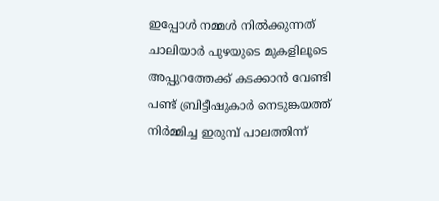ഇപ്പോള്‍ നമ്മള്‍ നില്‍ക്കുന്നത്  ചാലിയാര്‍ പുഴയുടെ മുകളിലൂടെ അപ്പുറത്തേക്ക് കടക്കാന്‍ വേണ്ടി പണ്ട് ബ്രിട്ടീഷുകാര്‍ നെടുങ്കയത്ത് നിര്‍മ്മിച്ച ഇരുമ്പ് പാലത്തിന്ന്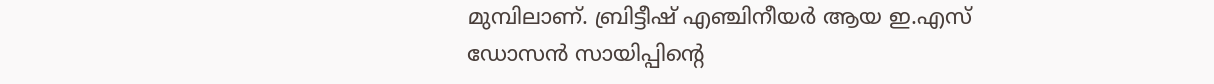മുമ്പിലാണ്. ബ്രിട്ടീഷ് എഞ്ചിനീയര്‍ ആയ ഇ.എസ് ഡോസന്‍ സായിപ്പിന്‍റെ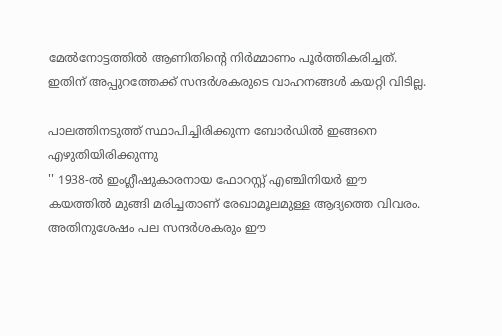മേല്‍നോട്ടത്തില്‍ ആണിതിന്‍റെ നിര്‍മ്മാണം പൂര്‍ത്തികരിച്ചത്. ഇതിന് അപ്പുറത്തേക്ക് സന്ദര്‍ശകരുടെ വാഹനങ്ങള്‍ കയറ്റി വിടില്ല.

പാലത്തിനടുത്ത് സ്ഥാപിച്ചിരിക്കുന്ന ബോര്‍ഡില്‍ ഇങ്ങനെ എഴുതിയിരിക്കുന്നു
'' 1938-ല്‍ ഇംഗ്ലീഷുകാരനായ ഫോറസ്റ്റ് എഞ്ചിനിയര്‍ ഈ കയത്തില്‍ മുങ്ങി മരിച്ചതാണ് രേഖാമൂലമുള്ള ആദ്യത്തെ വിവരം. അതിനുശേഷം പല സന്ദര്‍ശകരും ഈ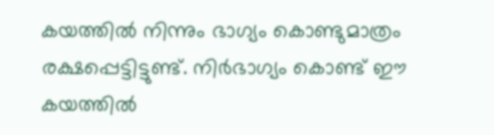കയത്തില്‍ നിന്നും ഭാഗ്യം കൊണ്ടുമാത്രം രക്ഷപ്പെട്ടിട്ടുണ്ട്. നിര്‍ഭാഗ്യം കൊണ്ട് ഈ കയത്തില്‍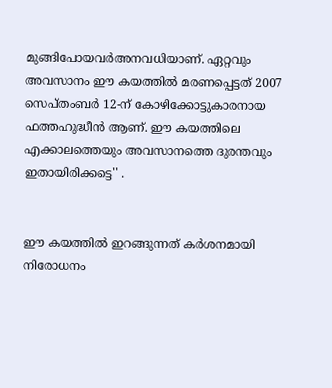മുങ്ങിപോയവര്‍അനവധിയാണ്. ഏറ്റവും അവസാനം ഈ കയത്തില്‍ മരണപ്പെട്ടത് 2007 സെപ്തംബര്‍ 12-ന് കോഴിക്കോട്ടുകാരനായ ഫത്തഹുദ്ധീന്‍ ആണ്. ഈ കയത്തിലെ എക്കാലത്തെയും അവസാനത്തെ ദുരന്തവും ഇതായിരിക്കട്ടെ'' .


ഈ കയത്തില്‍ ഇറങ്ങുന്നത് കര്‍ശനമായി നിരോധനം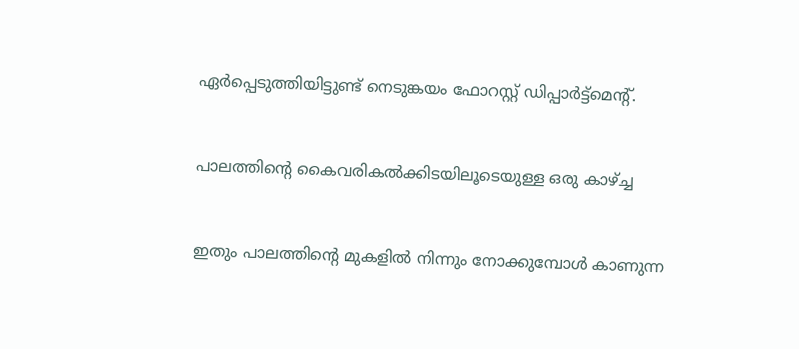ഏര്‍പ്പെടുത്തിയിട്ടുണ്ട് നെടുങ്കയം ഫോറസ്റ്റ് ഡിപ്പാര്‍ട്ട്മെന്‍റ്.


പാലത്തിന്‍റെ കൈവരികല്‍ക്കിടയിലൂടെയുള്ള ഒരു കാഴ്ച്ച


ഇതും പാലത്തിന്‍റെ മുകളില്‍ നിന്നും നോക്കുമ്പോള്‍ കാണുന്ന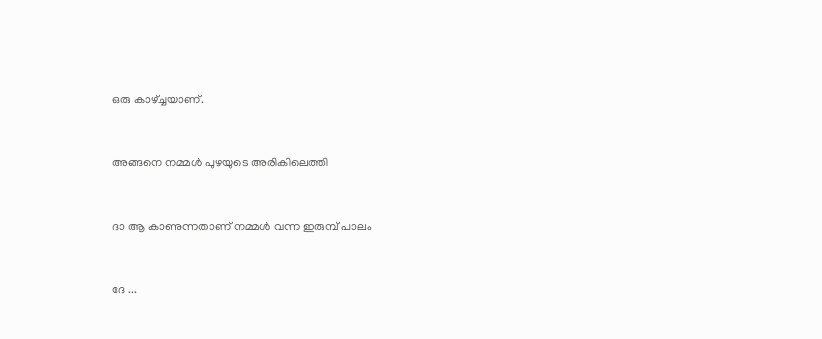ഒരു കാഴ്ച്ചയാണ്.


അങ്ങനെ നമ്മള്‍ പുഴയുടെ അരികിലെത്തി


ദാ ആ കാണുന്നതാണ് നമ്മള്‍ വന്ന ഇരുമ്പ് പാലം


ദേ ...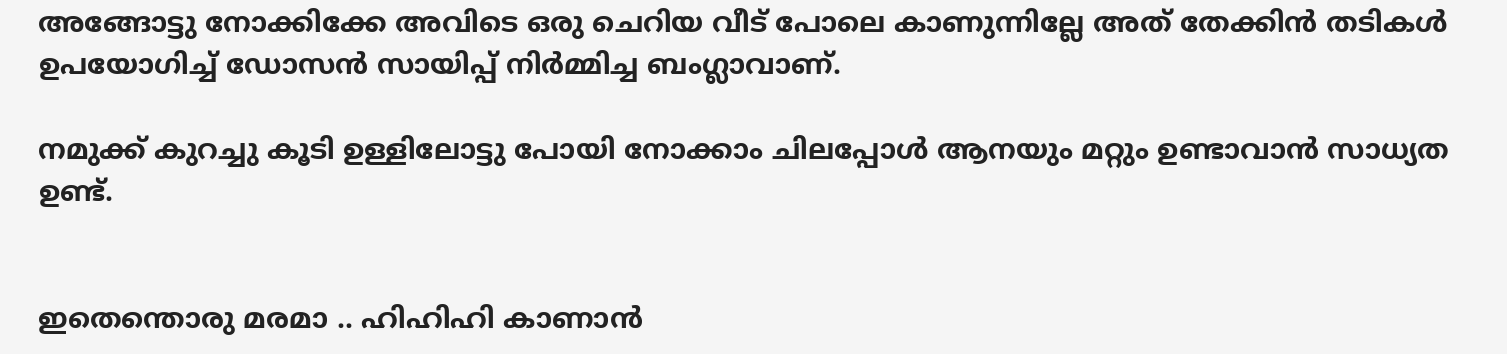അങ്ങോട്ടു നോക്കിക്കേ അവിടെ ഒരു ചെറിയ വീട് പോലെ കാണുന്നില്ലേ അത് തേക്കിന്‍ തടികള്‍ ഉപയോഗിച്ച് ഡോസന്‍ സായിപ്പ് നിര്‍മ്മിച്ച ബംഗ്ലാവാണ്.

നമുക്ക് കുറച്ചു കൂടി ഉള്ളിലോട്ടു പോയി നോക്കാം ചിലപ്പോള്‍ ആനയും മറ്റും ഉണ്ടാവാന്‍ സാധ്യത ഉണ്ട്.


ഇതെന്തൊരു മരമാ .. ഹിഹിഹി കാണാന്‍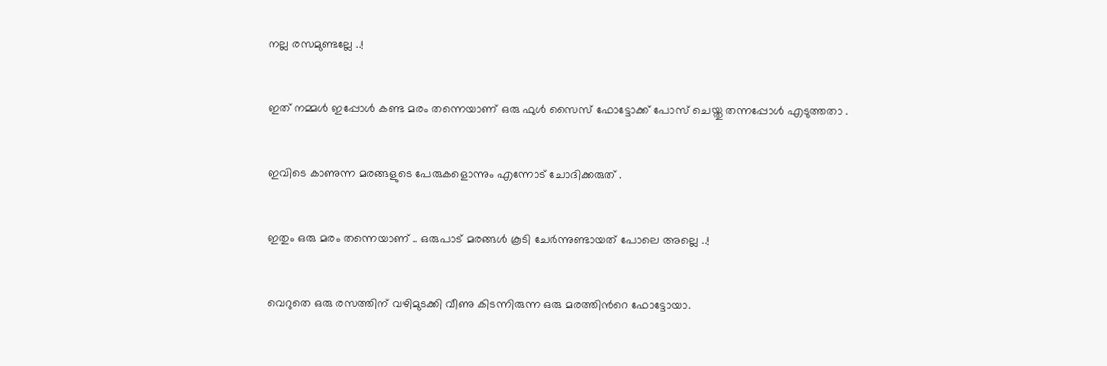നല്ല രസമുണ്ടല്ലേ ..!


ഇത് നമ്മള്‍ ഇപ്പോള്‍ കണ്ട മരം തന്നെയാണ് ഒരു ഫുള്‍ സൈസ് ഫോട്ടോക്ക് പോസ് ചെയ്തു തന്നപ്പോള്‍ എടുത്തതാ .


ഇവിടെ കാണുന്ന മരങ്ങളുടെ പേരുകളൊന്നും എന്നോട് ചോദിക്കരുത് .


ഇതും ഒരു മരം തന്നെയാണ് .. ഒരുപാട് മരങ്ങള്‍ കൂടി ചേര്‍ന്നുണ്ടായത് പോലെ അല്ലെ ..!


വെറുതെ ഒരു രസത്തിന് വഴിമുടക്കി വീണു കിടന്നിരുന്ന ഒരു മരത്തിന്‍റെ ഫോട്ടോയാ.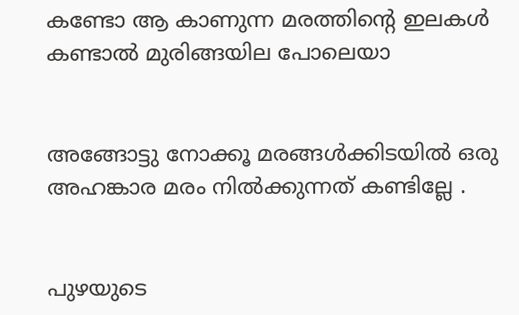കണ്ടോ ആ കാണുന്ന മരത്തിന്‍റെ ഇലകള്‍ കണ്ടാല്‍ മുരിങ്ങയില പോലെയാ


അങ്ങോട്ടു നോക്കൂ മരങ്ങള്‍ക്കിടയില്‍ ഒരു അഹങ്കാര മരം നില്‍ക്കുന്നത് കണ്ടില്ലേ .


പുഴയുടെ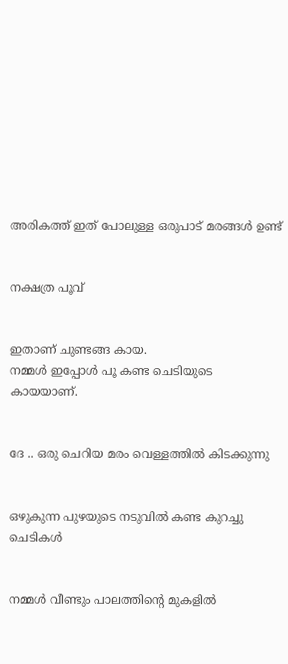അരികത്ത് ഇത് പോലുള്ള ഒരുപാട് മരങ്ങള്‍ ഉണ്ട്


നക്ഷത്ര പൂവ്


ഇതാണ് ചുണ്ടങ്ങ കായ.
നമ്മള്‍ ഇപ്പോള്‍ പൂ കണ്ട ചെടിയുടെ കായയാണ്.


ദേ .. ഒരു ചെറിയ മരം വെള്ളത്തില്‍ കിടക്കുന്നു


ഒഴുകുന്ന പുഴയുടെ നടുവില്‍ കണ്ട കുറച്ചു ചെടികള്‍


നമ്മള്‍ വീണ്ടും പാലത്തിന്‍റെ മുകളില്‍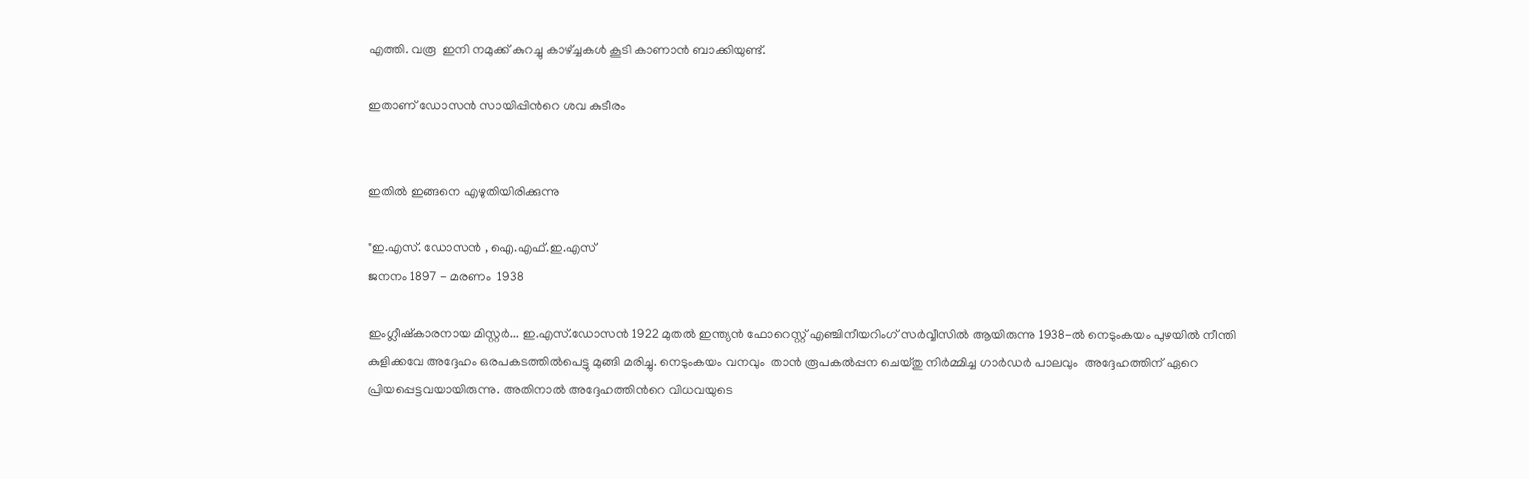എത്തി. വരൂ  ഇനി നമുക്ക് കുറച്ചു കാഴ്ച്ചകള്‍ കൂടി കാണാന്‍ ബാക്കിയുണ്ട്.

ഇതാണ് ഡോസന്‍ സായിപ്പിന്‍റെ ശവ കുടീരം


ഇതില്‍ ഇങ്ങനെ എഴുതിയിരിക്കുന്നു

"ഇ.എസ്. ഡോസന്‍ , ഐ.എഫ്.ഇ.എസ്
ജനനം 1897 - മരണം  1938

ഇംഗ്ലീഷ്കാരനായ മിസ്റ്റര്‍... ഇ.എസ്.ഡോസന്‍ 1922 മുതല്‍ ഇന്ത്യന്‍ ഫോറെസ്റ്റ് എഞ്ചിനീയറിംഗ് സര്‍വ്വീസില്‍ ആയിരുന്നു 1938-ല്‍ നെടുംകയം പുഴയില്‍ നീന്തി കുളിക്കവേ അദ്ദേഹം ഒരപകടത്തില്‍പെട്ടു മുങ്ങി മരിച്ചു. നെടുംകയം വനവും  താന്‍ രൂപകല്‍പ്പന ചെയ്തു നിര്‍മ്മിച്ച ഗാര്‍ഡര്‍ പാലവും  അദ്ദേഹത്തിന് ഏറെ പ്രിയപ്പെട്ടവയായിരുന്നു. അതിനാല്‍ അദ്ദേഹത്തിന്‍റെ വിധവയുടെ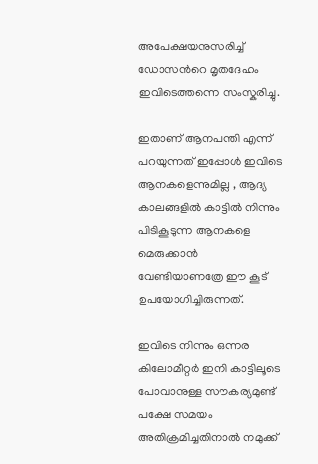അപേക്ഷയനുസരിച്ച് ഡോസന്‍റെ മൃതദേഹം ഇവിടെത്തന്നെ സംസ്കരിച്ചു.

ഇതാണ് ആനപന്തി എന്ന് പറയുന്നത് ഇപ്പോള്‍ ഇവിടെ ആനകളെന്നുമില്ല , ആദ്യ കാലങ്ങളില്‍ കാട്ടില്‍ നിന്നും പിടികൂടുന്ന ആനകളെ മെരുക്കാന്‍ വേണ്ടിയാണത്രേ ഈ കൂട് ഉപയോഗിച്ചിരുന്നത്.

ഇവിടെ നിന്നും ഒന്നര കിലോമീറ്റര്‍ ഇനി കാട്ടിലൂടെ പോവാനുള്ള സൗകര്യമുണ്ട് പക്ഷേ സമയം അതിക്രമിച്ചതിനാല്‍ നമുക്ക്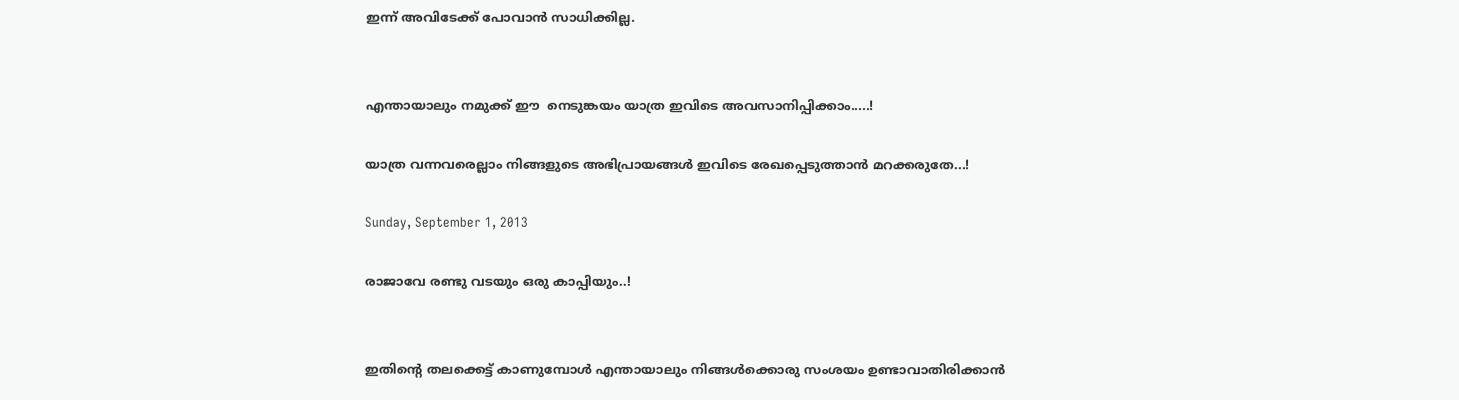ഇന്ന് അവിടേക്ക് പോവാന്‍ സാധിക്കില്ല.


എന്തായാലും നമുക്ക് ഈ  നെടുങ്കയം യാത്ര ഇവിടെ അവസാനിപ്പിക്കാം.....!

യാത്ര വന്നവരെല്ലാം നിങ്ങളുടെ അഭിപ്രായങ്ങള്‍ ഇവിടെ രേഖപ്പെടുത്താന്‍ മറക്കരുതേ...!

Sunday, September 1, 2013

രാജാവേ രണ്ടു വടയും ഒരു കാപ്പിയും..!


ഇതിന്‍റെ തലക്കെട്ട്‌ കാണുമ്പോള്‍ എന്തായാലും നിങ്ങള്‍ക്കൊരു സംശയം ഉണ്ടാവാതിരിക്കാന്‍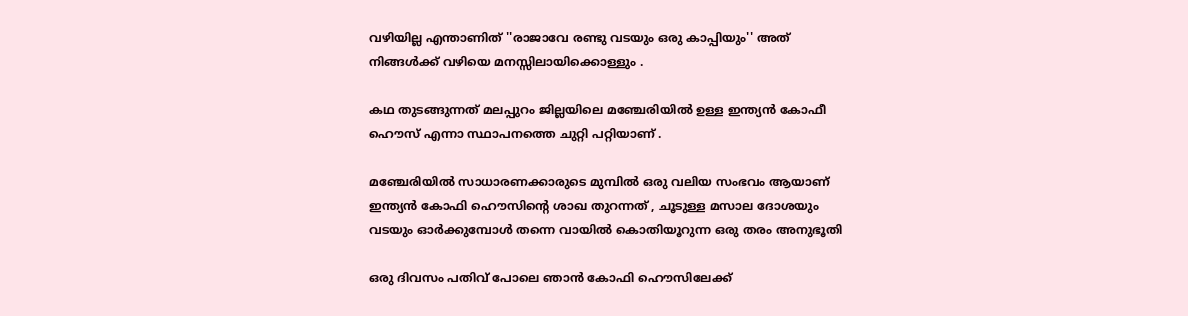വഴിയില്ല എന്താണിത് ''രാജാവേ രണ്ടു വടയും ഒരു കാപ്പിയും'' അത് നിങ്ങള്‍ക്ക് വഴിയെ മനസ്സിലായിക്കൊള്ളും .

കഥ തുടങ്ങുന്നത് മലപ്പുറം ജില്ലയിലെ മഞ്ചേരിയില്‍ ഉള്ള ഇന്ത്യന്‍ കോഫീ ഹൌസ് എന്നാ സ്ഥാപനത്തെ ചുറ്റി പറ്റിയാണ് .

മഞ്ചേരിയില്‍ സാധാരണക്കാരുടെ മുമ്പില്‍ ഒരു വലിയ സംഭവം ആയാണ് ഇന്ത്യന്‍ കോഫി ഹൌസിന്റെ ശാഖ തുറന്നത് , ചൂടുള്ള മസാല ദോശയും വടയും ഓര്‍ക്കുമ്പോള്‍ തന്നെ വായില്‍ കൊതിയൂറുന്ന ഒരു തരം അനുഭൂതി

ഒരു ദിവസം പതിവ് പോലെ ഞാന്‍ കോഫി ഹൌസിലേക്ക്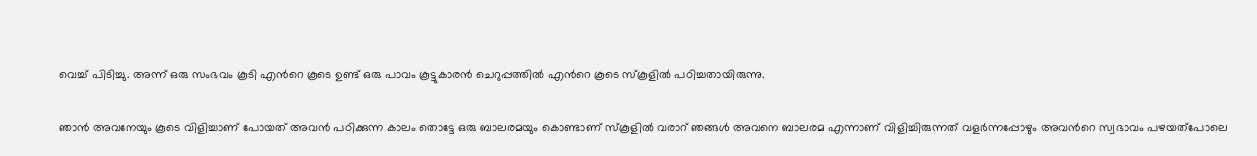വെച്ച് പിടിച്ചു. അന്ന് ഒരു സംഭവം കൂടി എന്‍റെ കൂടെ ഉണ്ട് ഒരു പാവം കൂട്ടുകാരന്‍ ചെറുപ്പത്തില്‍ എന്‍റെ കൂടെ സ്കൂളില്‍ പഠിച്ചതായിരുന്നു.

ഞാന്‍ അവനേയും കൂടെ വിളിച്ചാണ് പോയത് അവന്‍ പഠിക്കുന്ന കാലം തൊട്ടേ ഒരു ബാലരമയും കൊണ്ടാണ് സ്കൂളില്‍ വരാറ് ഞങ്ങള്‍ അവനെ ബാലരമ എന്നാണ് വിളിച്ചിരുന്നത് വളര്‍ന്നപ്പോഴും അവന്‍റെ സ്വഭാവം പഴയത്പോലെ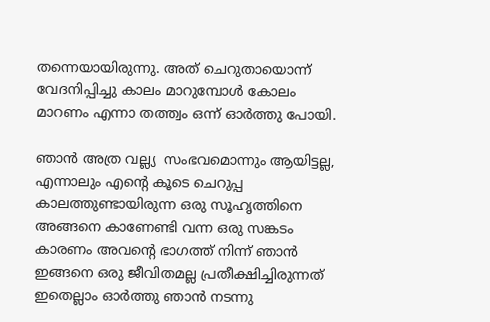തന്നെയായിരുന്നു. അത് ചെറുതായൊന്ന് വേദനിപ്പിച്ചു കാലം മാറുമ്പോള്‍ കോലം മാറണം എന്നാ തത്ത്വം ഒന്ന് ഓര്‍ത്തു പോയി.

ഞാന്‍ അത്ര വല്ല്യ  സംഭവമൊന്നും ആയിട്ടല്ല, എന്നാലും എന്‍റെ കൂടെ ചെറുപ്പ കാലത്തുണ്ടായിരുന്ന ഒരു സൂഹൃത്തിനെ അങ്ങനെ കാണേണ്ടി വന്ന ഒരു സങ്കടം കാരണം അവന്‍റെ ഭാഗത്ത്‌ നിന്ന് ഞാന്‍ ഇങ്ങനെ ഒരു ജീവിതമല്ല പ്രതീക്ഷിച്ചിരുന്നത് ഇതെല്ലാം ഓര്‍ത്തു ഞാന്‍ നടന്നു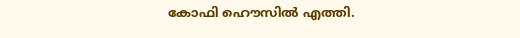കോഫി ഹൌസില്‍ എത്തി.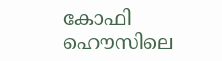കോഫി ഹൌസിലെ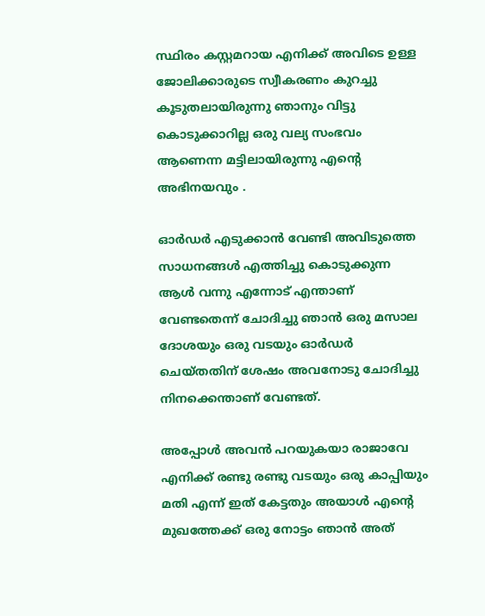സ്ഥിരം കസ്റ്റമറായ എനിക്ക് അവിടെ ഉള്ള ജോലിക്കാരുടെ സ്വീകരണം കുറച്ചു കൂടുതലായിരുന്നു ഞാനും വിട്ടു കൊടുക്കാറില്ല ഒരു വല്യ സംഭവം ആണെന്ന മട്ടിലായിരുന്നു എന്‍റെ അഭിനയവും .

ഓര്‍ഡര്‍ എടുക്കാന്‍ വേണ്ടി അവിടുത്തെ സാധനങ്ങള്‍ എത്തിച്ചു കൊടുക്കുന്ന ആള്‍ വന്നു എന്നോട് എന്താണ് വേണ്ടതെന്ന് ചോദിച്ചു ഞാന്‍ ഒരു മസാല ദോശയും ഒരു വടയും ഓര്‍ഡര്‍ ചെയ്തതിന് ശേഷം അവനോടു ചോദിച്ചു നിനക്കെന്താണ് വേണ്ടത്.

അപ്പോള്‍ അവന്‍ പറയുകയാ രാജാവേ എനിക്ക് രണ്ടു രണ്ടു വടയും ഒരു കാപ്പിയും മതി എന്ന് ഇത് കേട്ടതും അയാള്‍ എന്‍റെ മുഖത്തേക്ക് ഒരു നോട്ടം ഞാന്‍ അത്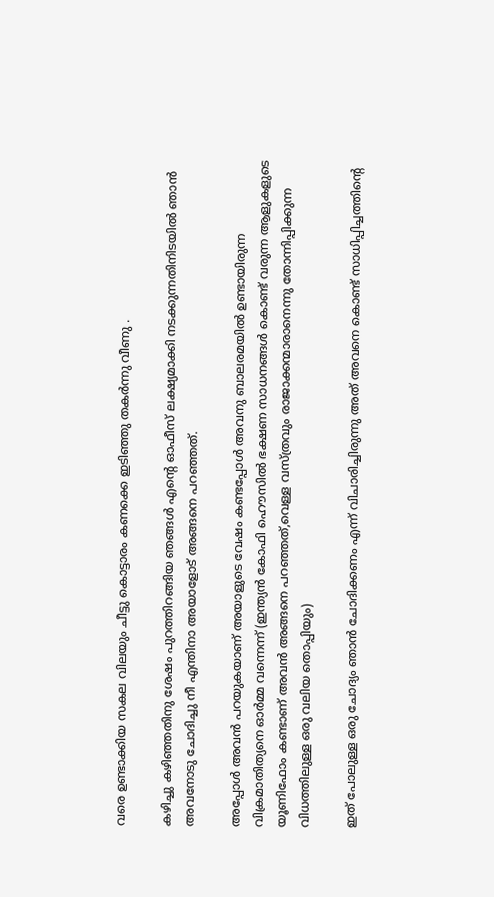വരെ ഉണ്ടാക്കിയ സകല വിലയും ചീട്ടു കൊട്ടാരം കണക്കെ ഇടിഞ്ഞു തകര്‍ന്നു വീണു .

കഴിച്ചു കഴിഞ്ഞതിനു ശേഷം പുറത്തിറങ്ങിയ ഞങ്ങള്‍ എന്‍റെ ഓഫീസ് ലക്ഷ്യമാക്കി നടക്കുന്നതിനിടയില്‍ ഞാന്‍ അവനോടു ചോദിച്ചു നീ എന്തിനാ അയാളോട് അങ്ങനെ പറഞ്ഞത്.

അപ്പോള്‍ അവന്‍ പറയുകയാണ്‌ അയാളുടെ വേഷം കണ്ടപ്പോള്‍ അവനു ബാലരമയില്‍ ഉണ്ടായിരുന്ന വിക്രമാതിത്യനെ ഓര്‍മ്മ വന്നെന്ന് (ഇന്ത്യന്‍ കോഫി ഹൌസില്‍ ഭക്ഷണ സാധനങ്ങള്‍ കൊണ്ട് വരുന്ന ആളുകളുടെ യൂണിഫോം കണ്ടാണ്‌ അവന്‍ അങ്ങനെ പറഞ്ഞത്,വെള്ള വസ്ത്രവും രാജാക്കന്മാരാനെന്നു തോന്നിപ്പിക്കുന്ന വിധത്തിലുള്ള ഒരു വലിയ തൊപ്പിയും)

ഇത് പോലുള്ള ഒരു ചോദ്യം ഞാന്‍ ചോദിക്കണം എന്ന് വിചാരിച്ചിരുന്നു അത് അവനെ കൊണ്ട് സാധിപ്പിച്ചത്തിന്റെ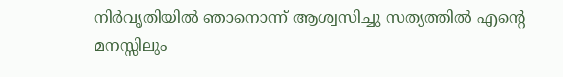നിര്‍വൃതിയില്‍ ഞാനൊന്ന് ആശ്വസിച്ചു സത്യത്തില്‍ എന്‍റെ മനസ്സിലും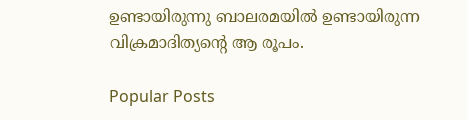ഉണ്ടായിരുന്നു ബാലരമയില്‍ ഉണ്ടായിരുന്ന വിക്രമാദിത്യന്റെ ആ രൂപം.

Popular Posts